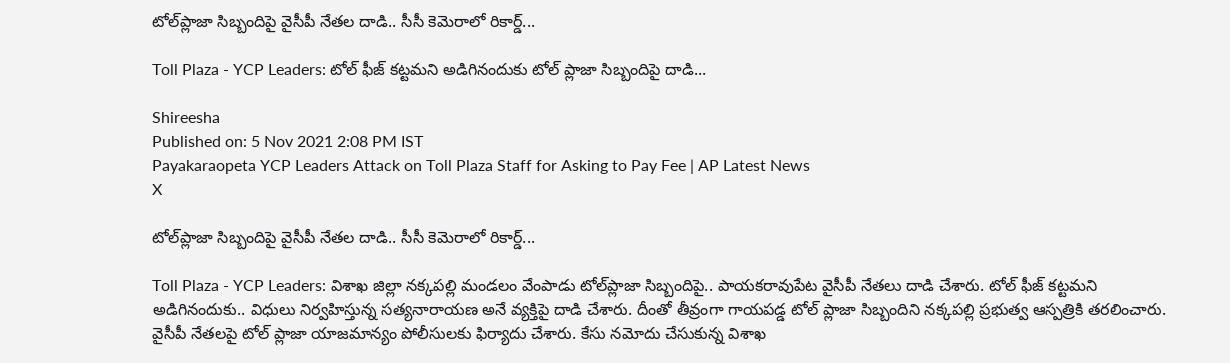టోల్‌ప్లాజా సిబ్బందిపై వైసీపీ నేతల దాడి.. సీసీ కెమెరాలో రికార్డ్...

Toll Plaza - YCP Leaders: టోల్ ఫీజ్ కట్టమని అడిగినందుకు టోల్‌ ప్లాజా సిబ్బందిపై దాడి...

Shireesha
Published on: 5 Nov 2021 2:08 PM IST
Payakaraopeta YCP Leaders Attack on Toll Plaza Staff for Asking to Pay Fee | AP Latest News
X

టోల్‌ప్లాజా సిబ్బందిపై వైసీపీ నేతల దాడి.. సీసీ కెమెరాలో రికార్డ్...

Toll Plaza - YCP Leaders: విశాఖ జిల్లా నక్కపల్లి మండలం వేంపాడు టోల్‌ప్లాజా సిబ్బందిపై.. పాయకరావుపేట వైసీపీ నేతలు దాడి చేశారు. టోల్ ఫీజ్ కట్టమని అడిగినందుకు.. విధులు నిర్వహిస్తున్న సత్యనారాయణ అనే వ్యక్తిపై దాడి చేశారు. దీంతో తీవ్రంగా గాయపడ్డ టోల్ ప్లాజా సిబ్బందిని నక్కపల్లి ప్రభుత్వ ఆస్పత్రికి తరలించారు. వైసీపీ నేతలపై టోల్‌ ప్లాజా యాజమాన్యం పోలీసులకు ఫిర్యాదు చేశారు. కేసు నమోదు చేసుకున్న విశాఖ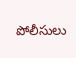పోలీసులు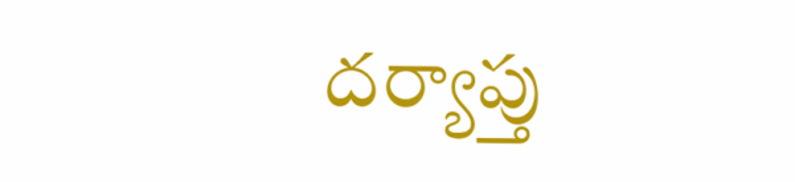దర్యాప్తు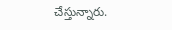చేస్తున్నారు.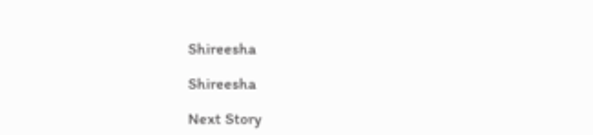Shireesha

Shireesha

Next Story